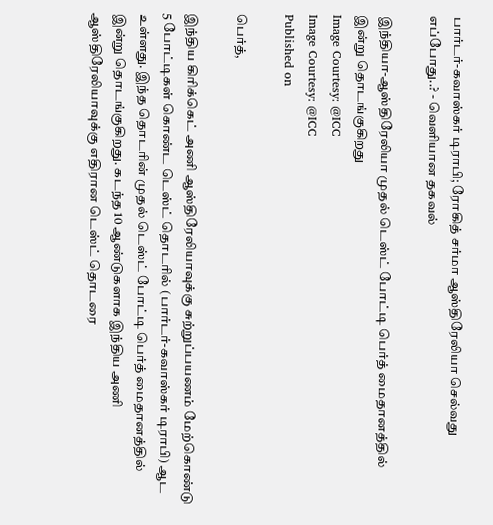பார்டர்-கவாஸ்கர் டிராபி; ரோகித் சர்மா ஆஸ்திரேலியா செல்வது எப்போது..? - வெளியான தகவல்

இந்தியா-ஆஸ்திரேலியா முதல் டெஸ்ட் போட்டி பெர்த் மைதானத்தில் இன்று தொடங்குகிறது
Image Courtesy: @ICC
Image Courtesy: @ICC
Published on

பெர்த்,

இந்திய கிரிக்கெட் அணி ஆஸ்திரேலியாவுக்கு சுற்றுப்பயணம் மேற்கொண்டு 5 போட்டிகள் கொண்ட டெஸ்ட் தொடரில் (பார்டர்-கவாஸ்கர் டிராபி) ஆட உள்ளது. இந்த தொடரின் முதல் டெஸ்ட் போட்டி பெர்த் மைதானத்தில் இன்று தொடங்குகிறது. கடந்த 10 ஆண்டுகளாக இந்திய அணி ஆஸ்திரேலியாவுக்கு எதிரான டெஸ்ட் தொடரை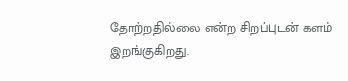தோற்றதில்லை என்ற சிறப்புடன் களம் இறங்குகிறது.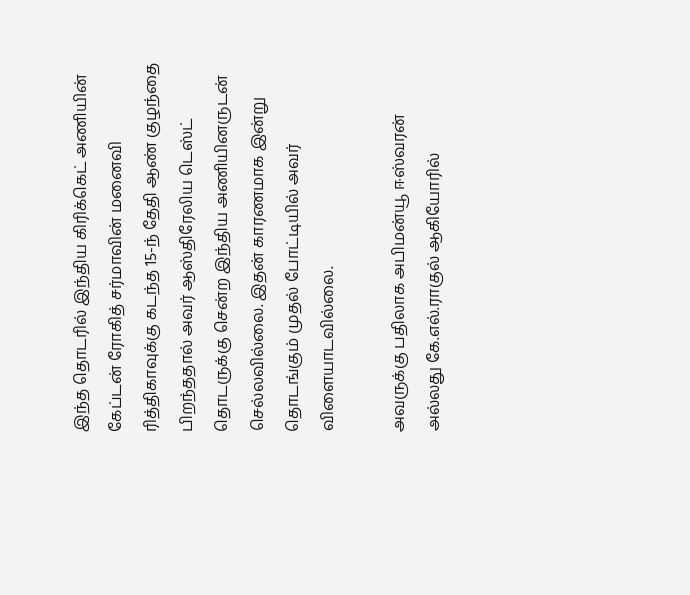இந்த தொடரில் இந்திய கிரிக்கெட் அணியின் கேப்டன் ரோகித் சர்மாவின் மனைவி ரித்திகாவுக்கு கடந்த 15-ந் தேதி ஆண் குழந்தை பிறந்ததால் அவர் ஆஸ்திரேலிய டெஸ்ட் தொடருக்கு சென்ற இந்திய அணியினருடன் செல்லவில்லை. இதன் காரணமாக இன்று தொடங்கும் முதல் போட்டியில் அவர் விளையாடவில்லை.

அவருக்கு பதிலாக அபிமன்யூ ஈஸ்வரன் அல்லது கே.எல்.ராகுல் ஆகியோரில்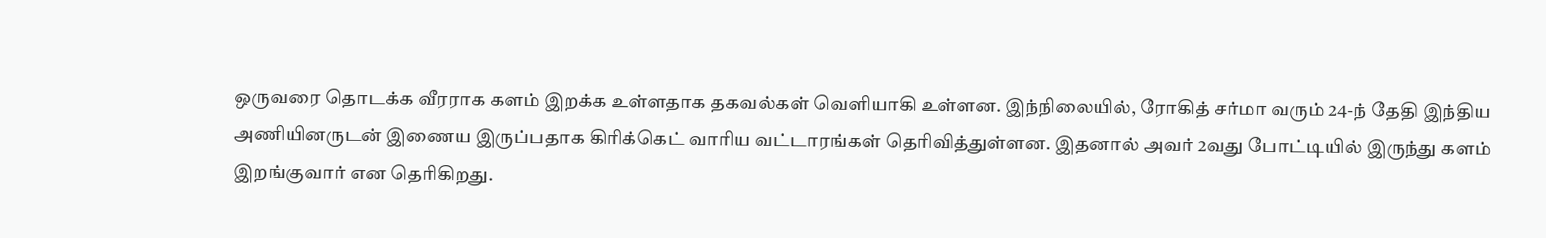ஒருவரை தொடக்க வீரராக களம் இறக்க உள்ளதாக தகவல்கள் வெளியாகி உள்ளன. இந்நிலையில், ரோகித் சர்மா வரும் 24-ந் தேதி இந்திய அணியினருடன் இணைய இருப்பதாக கிரிக்கெட் வாரிய வட்டாரங்கள் தெரிவித்துள்ளன. இதனால் அவர் 2வது போட்டியில் இருந்து களம் இறங்குவார் என தெரிகிறது.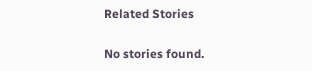Related Stories

No stories found.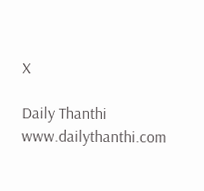X

Daily Thanthi
www.dailythanthi.com